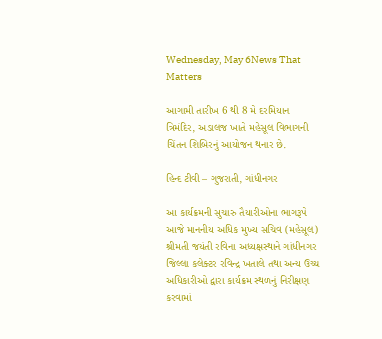Wednesday, May 6News That Matters

આગામી તારીખ 6 થી 8 મે દરમિયાન ત્રિમંદિર, અડાલજ ખાતે મહેસૂલ વિભાગની ચિંતન શિબિરનું આયોજન થનાર છે.

હિન્દ ટીવી – ગુજરાતી, ગાંધીનગર

આ કાર્યક્રમની સુચારુ તૈયારીઓના ભાગરૂપે આજે માનનીય અધિક મુખ્ય સચિવ (મહેસૂલ) શ્રીમતી જયંતી રવિના અધ્યક્ષસ્થાને ગાંધીનગર જિલ્લા કલેક્ટર રવિન્દ્ર ખતાલે તથા અન્ય ઉચ્ચ અધિકારીઓ દ્વારા કાર્યક્રમ સ્થળનું નિરીક્ષણ કરવામાં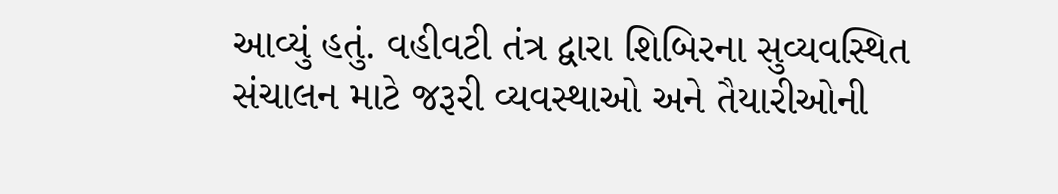આવ્યું હતું. વહીવટી તંત્ર દ્વારા શિબિરના સુવ્યવસ્થિત સંચાલન માટે જરૂરી વ્યવસ્થાઓ અને તૈયારીઓની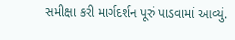સમીક્ષા કરી માર્ગદર્શન પૂરું પાડવામાં આવ્યું.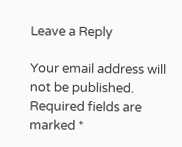Leave a Reply

Your email address will not be published. Required fields are marked *